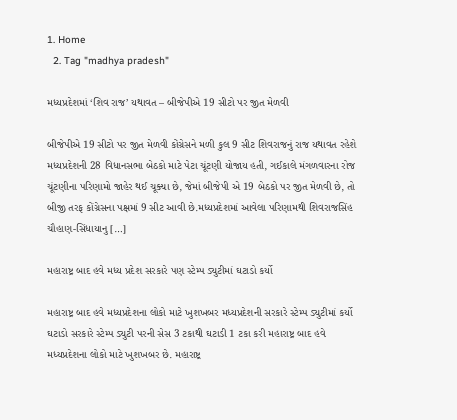1. Home
  2. Tag "madhya pradesh"

મધ્યપ્રદેશમાં ‘શિવ રાજ’ યથાવત – બીજેપીએ 19 સીટો પર જીત મેળવી

બીજેપીએ 19 સીટો પર જીત મેળવી કોંગ્રેસને મળી કુલ 9 સીટ શિવરાજનું રાજ યથાવત રહેશે મધ્યપ્રદેશની 28 વિધાનસભા બેઠકો માટે પેટા ચૂંટણી યોજાય હતી, ગઈકાલે મંગળવારના રોજ ચૂંટણીના પરિણામો જાહેર થઈ ચૂક્યા છે, જેમાં બીજેપી એ 19 બેઠકો પર જીત મેળવી છે, તો બીજી તરફ કોંગ્રેસના પક્ષમાં 9 સીટ આવી છે.મધ્યપ્રદેશમાં આવેલા પરિણામથી શિવરાજસિંહ ચૌહાણ-સિંધાયાનુ […]

મહારાષ્ટ્ર બાદ હવે મધ્ય પ્રદેશ સરકારે પણ સ્ટેમ્પ ડ્યુટીમાં ઘટાડો કર્યો

મહારાષ્ટ્ર બાદ હવે મધ્યપ્રદેશના લોકો માટે ખુશખબર મધ્યપ્રદેશની સરકારે સ્ટેમ્પ ડ્યુટીમાં કર્યો ઘટાડો સરકારે સ્ટેમ્પ ડ્યુટી પરની સેસ 3 ટકાથી ઘટાડી 1 ટકા કરી મહારાષ્ટ્ર બાદ હવે મધ્યપ્રદેશના લોકો માટે ખુશખબર છે. મહારાષ્ટ્ર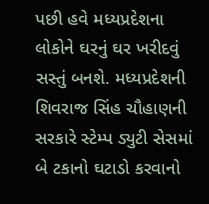પછી હવે મધ્યપ્રદેશના લોકોને ઘરનું ઘર ખરીદવું સસ્તું બનશે. મધ્યપ્રદેશની શિવરાજ સિંહ ચૌહાણની સરકારે સ્ટેમ્પ ડ્યુટી સેસમાં બે ટકાનો ઘટાડો કરવાનો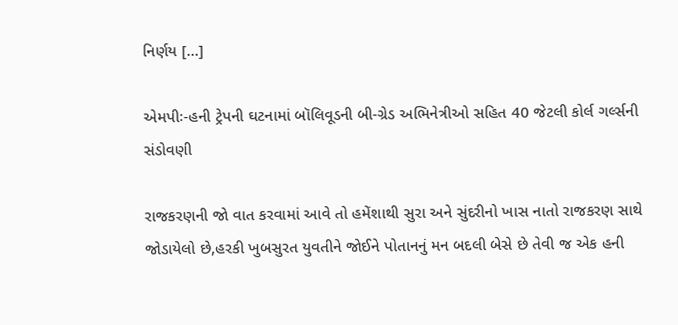નિર્ણય […]

એમપીઃ-હની ટ્રેપની ઘટનામાં બૉલિવૂડની બી-ગ્રેડ અભિનેત્રીઓ સહિત 40 જેટલી કોર્લ ગર્લ્સની સંડોવણી

રાજકરણની જો વાત કરવામાં આવે તો હમેંશાથી સુરા અને સુંદરીનો ખાસ નાતો રાજકરણ સાથે જોડાયેલો છે,હરકી ખુબસુરત યુવતીને જોઈને પોતાનનું મન બદલી બેસે છે તેવી જ એક હની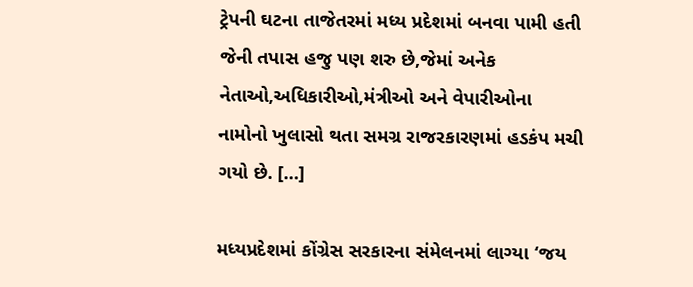ટ્રેપની ઘટના તાજેતરમાં મધ્ય પ્રદેશમાં બનવા પામી હતી જેની તપાસ હજુ પણ શરુ છે,જેમાં અનેક નેતાઓ,અધિકારીઓ,મંત્રીઓ અને વેપારીઓના નામોનો ખુલાસો થતા સમગ્ર રાજરકારણમાં હડકંપ મચી ગયો છે. […]

મધ્યપ્રદેશમાં કોંગ્રેસ સરકારના સંમેલનમાં લાગ્યા ‘જય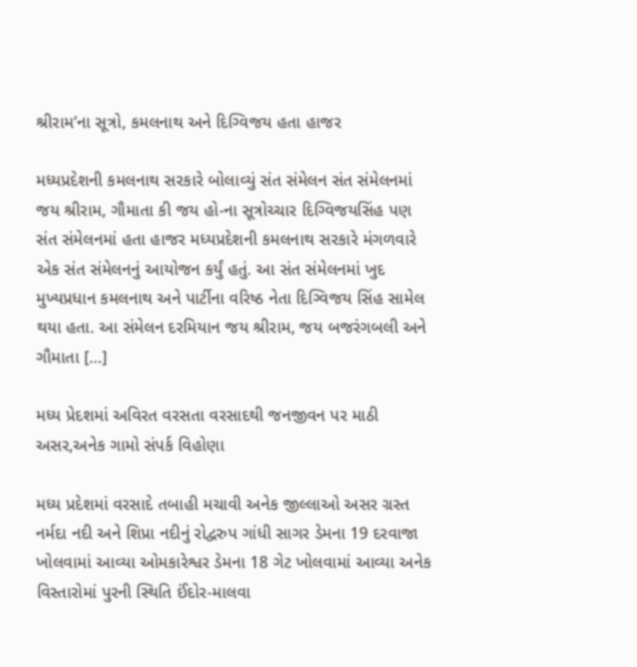શ્રીરામ’ના સૂત્રો, કમલનાથ અને દિગ્વિજય હતા હાજર

મધ્યપ્રદેશની કમલનાથ સરકારે બોલાવ્યું સંત સંમેલન સંત સંમેલનમાં જય શ્રીરામ, ગૌમાતા કી જય હો-ના સૂત્રોચ્ચાર દિગ્વિજયસિંહ પણ સંત સંમેલનમાં હતા હાજર મધ્યપ્રદેશની કમલનાથ સરકારે મંગળવારે એક સંત સંમેલનનું આયોજન કર્યું હતું. આ સંત સંમેલનમાં ખુદ મુખ્યપ્રધાન કમલનાથ અને પાર્ટીના વરિષ્ઠ નેતા દિગ્વિજય સિંહ સામેલ થયા હતા. આ સંમેલન દરમિયાન જય શ્રીરામ, જય બજરંગબલી અને ગૌમાતા […]

મધ્ય પ્રેદશમાં અવિરત વરસતા વરસાદથી જનજીવન પર માઠી અસર,અનેક ગામો સંપર્ક વિહોણા

મધ્ય પ્રદેશમાં વરસાદે તબાહી મચાવી અનેક જીલ્લાઓ અસર ગ્રસ્ત નર્મદા નદી અને શિપ્રા નદીનું રોદ્વરુપ ગાંધી સાગર ડેમના 19 દરવાજા ખોલવામાં આવ્યા ઓમકારેશ્વર ડેમના 18 ગેટ ખોલવામાં આવ્યા અનેક વિસ્તારોમાં પુરની સ્થિતિ ઈંદોર-માલવા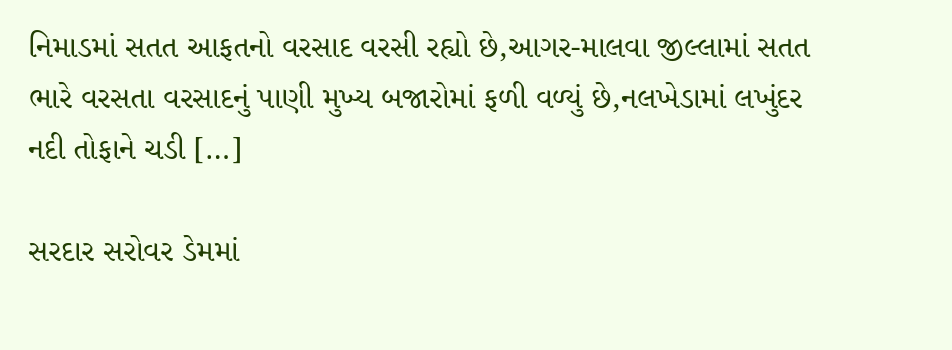નિમાડમાં સતત આફતનો વરસાદ વરસી રહ્યો છે,આગર-માલવા જીલ્લામાં સતત ભારે વરસતા વરસાદનું પાણી મુખ્ય બજારોમાં ફળી વળ્યું છે,નલખેડામાં લખુંદર નદી તોફાને ચડી […]

સરદાર સરોવર ડેમમાં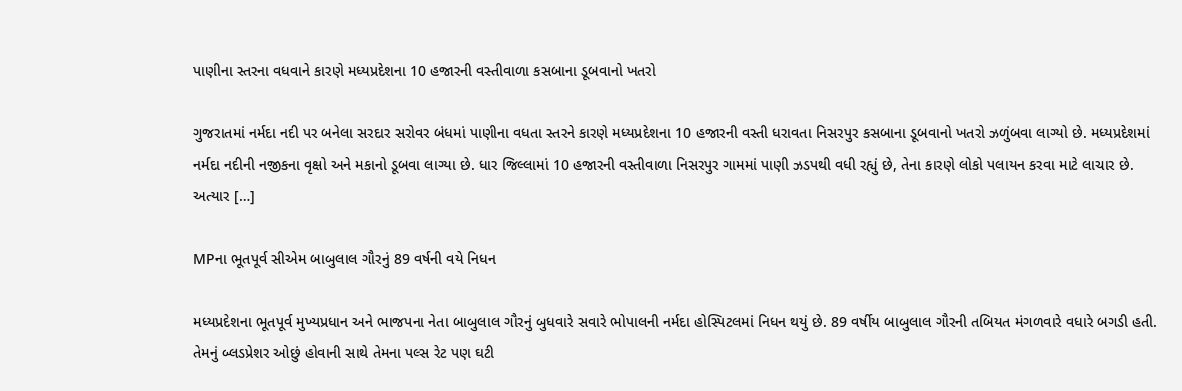પાણીના સ્તરના વધવાને કારણે મધ્યપ્રદેશના 10 હજારની વસ્તીવાળા કસબાના ડૂબવાનો ખતરો

ગુજરાતમાં નર્મદા નદી પર બનેલા સરદાર સરોવર બંધમાં પાણીના વધતા સ્તરને કારણે મધ્યપ્રદેશના 10 હજારની વસ્તી ધરાવતા નિસરપુર કસબાના ડૂબવાનો ખતરો ઝળુંબવા લાગ્યો છે. મધ્યપ્રદેશમાં નર્મદા નદીની નજીકના વૃક્ષો અને મકાનો ડૂબવા લાગ્યા છે. ધાર જિલ્લામાં 10 હજારની વસ્તીવાળા નિસરપુર ગામમાં પાણી ઝડપથી વધી રહ્યું છે, તેના કારણે લોકો પલાયન કરવા માટે લાચાર છે. અત્યાર […]

MPના ભૂતપૂર્વ સીએમ બાબુલાલ ગૌરનું 89 વર્ષની વયે નિધન

મધ્યપ્રદેશના ભૂતપૂર્વ મુખ્યપ્રધાન અને ભાજપના નેતા બાબુલાલ ગૌરનું બુધવારે સવારે ભોપાલની નર્મદા હોસ્પિટલમાં નિધન થયું છે. 89 વર્ષીય બાબુલાલ ગૌરની તબિયત મંગળવારે વધારે બગડી હતી. તેમનું બ્લડપ્રેશર ઓછું હોવાની સાથે તેમના પલ્સ રેટ પણ ઘટી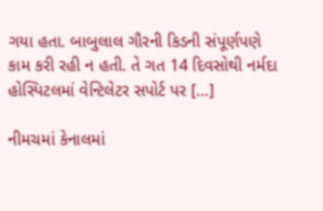ગયા હતા. બાબુલાલ ગૌરની કિડની સંપૂર્ણપણે કામ કરી રહી ન હતી. તે ગત 14 દિવસોથી નર્મદા હોસ્પિટલમાં વેન્ટિલેટર સપોર્ટ પર […]

નીમચમાં કેનાલમાં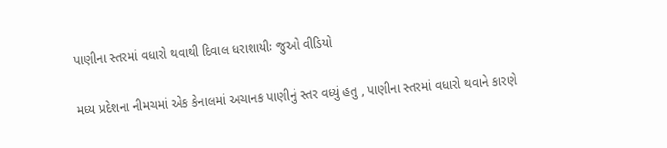પાણીના સ્તરમાં વધારો થવાથી દિવાલ ધરાશાયીઃ જુઓ વીડિયો

મધ્ય પ્રદેશના નીમચમાં એક કેનાલમાં અચાનક પાણીનું સ્તર વધ્યું હતુ , પાણીના સ્તરમાં વધારો થવાને કારણે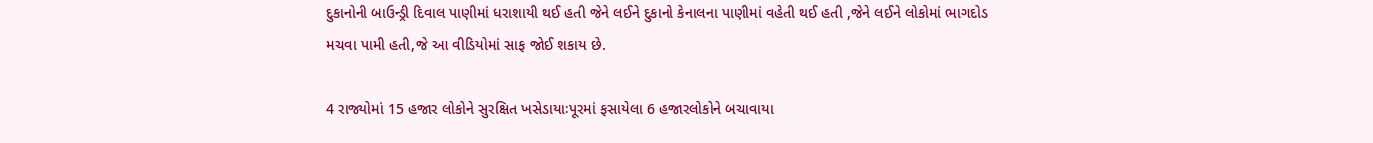દુકાનોની બાઉન્ડ્રી દિવાલ પાણીમાં ધરાશાયી થઈ હતી જેને લઈને દુકાનો કેનાલના પાણીમાં વહેતી થઈ હતી ,જેને લઈને લોકોમાં ભાગદોડ મચવા પામી હતી,જે આ વીડિયોમાં સાફ જોઈ શકાય છે.

4 રાજ્યોમાં 15 હજાર લોકોને સુરક્ષિત ખસેડાયાઃપૂરમાં ફસાયેલા 6 હજારલોકોને બચાવાયા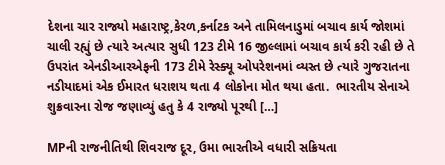દેશના ચાર રાજ્યો મહારાષ્ટ્ર,કેરળ,કર્નાટક અને તામિલનાડુમાં બચાવ કાર્ય જોશમાં ચાલી રહ્યું છે ત્યારે અત્યાર સુધી 123 ટીમે 16 જીલ્લામાં બચાવ કાર્ય કરી રહી છે તે ઉપરાંત એનડીઆરએફની 173 ટીમે રેસ્ક્યૂ ઓપરેશનમાં વ્યસ્ત છે ત્યારે ગુજરાતના નડીયાદમાં એક ઈમારત ધરાશય થતા 4 લોકોના મોત થયા હતા.  ભારતીય સેનાએ શુક્રવારના રોજ જણાવ્યું હતુ કે 4 રાજ્યો પૂરથી […]

MPની રાજનીતિથી શિવરાજ દૂર, ઉમા ભારતીએ વધારી સક્રિયતા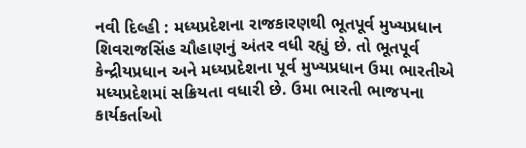નવી દિલ્હી : મધ્યપ્રદેશના રાજકારણથી ભૂતપૂર્વ મુખ્યપ્રધાન શિવરાજસિંહ ચૌહાણનું અંતર વધી રહ્યું છે. તો ભૂતપૂર્વ કેન્દ્રીયપ્રધાન અને મધ્યપ્રદેશના પૂર્વ મુખ્યપ્રધાન ઉમા ભારતીએ મધ્યપ્રદેશમાં સક્રિયતા વધારી છે. ઉમા ભારતી ભાજપના કાર્યકર્તાઓ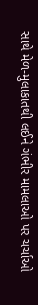સાથે મેળ-મુલાકાતથી લઈને ગંભીર મામલાઓ પર ચર્ચાઓ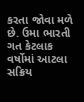કરતા જોવા મળે છે. ઉમા ભારતી ગત કેટલાક વર્ષોમાં આટલા સક્રિય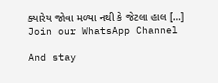ક્યારેય જોવા મળ્યા નથી કે જેટલા હાલ […]
Join our WhatsApp Channel

And stay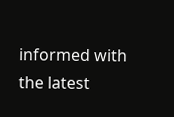informed with the latest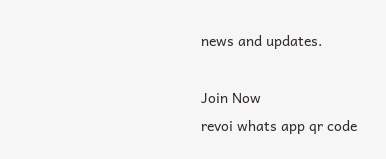news and updates.

Join Now
revoi whats app qr code